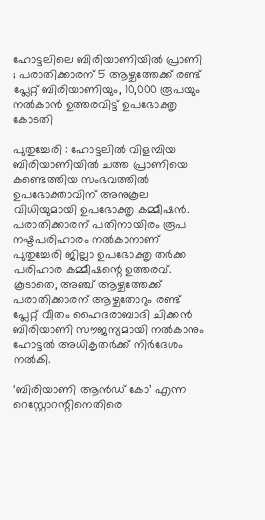ഹോട്ടലിലെ ബിരിയാണിയിൽ പ്രാണി ; പരാതിക്കാരന് 5 ആഴ്ചത്തേക്ക് രണ്ട് പ്ലേറ്റ് ബിരിയാണിയും, 10,000 രൂപയും നൽകാൻ ഉത്തരവിട്ട് ഉപഭോക്തൃ കോടതി

പുതുച്ചേരി : ഹോട്ടലിൽ വിളമ്പിയ ബിരിയാണിയിൽ ചത്ത പ്രാണിയെ കണ്ടെത്തിയ സംഭവത്തിൽ ഉപഭോക്താവിന് അനുകൂല വിധിയുമായി ഉപഭോക്തൃ കമ്മീഷൻ. പരാതിക്കാരന് പതിനായിരം രൂപ നഷ്ടപരിഹാരം നൽകാനാണ് പുതുച്ചേരി ജില്ലാ ഉപഭോക്തൃ തർക്ക പരിഹാര കമ്മീഷന്റെ ഉത്തരവ്. കൂടാതെ, അഞ്ച് ആഴ്ചത്തേക്ക് പരാതിക്കാരന് ആഴ്ചതോറും രണ്ട് പ്ലേറ്റ് വീതം ഹൈദരാബാദി ചിക്കൻ ബിരിയാണി സൗജന്യമായി നൽകാനും ഹോട്ടൽ അധികൃതർക്ക് നിർദേശം നൽകി.

‘ബിരിയാണി ആൻഡ് കോ’ എന്ന റെസ്റ്റോറന്റിനെതിരെ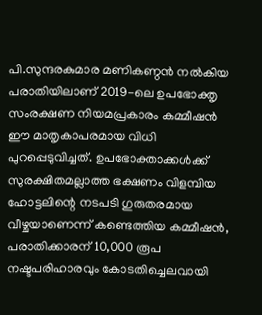പി.സുന്ദരകുമാര മണികണ്ഠൻ നൽകിയ പരാതിയിലാണ് 2019-ലെ ഉപഭോക്തൃ സംരക്ഷണ നിയമപ്രകാരം കമ്മീഷൻ ഈ മാതൃകാപരമായ വിധി പുറപ്പെടുവിച്ചത്. ഉപഭോക്താക്കൾക്ക് സുരക്ഷിതമല്ലാത്ത ഭക്ഷണം വിളമ്പിയ ഹോട്ടലിന്റെ നടപടി ഗുരുതരമായ വീഴ്ചയാണെന്ന് കണ്ടെത്തിയ കമ്മീഷൻ, പരാതിക്കാരന് 10,000 രൂപ നഷ്ടപരിഹാരവും കോടതിച്ചെലവായി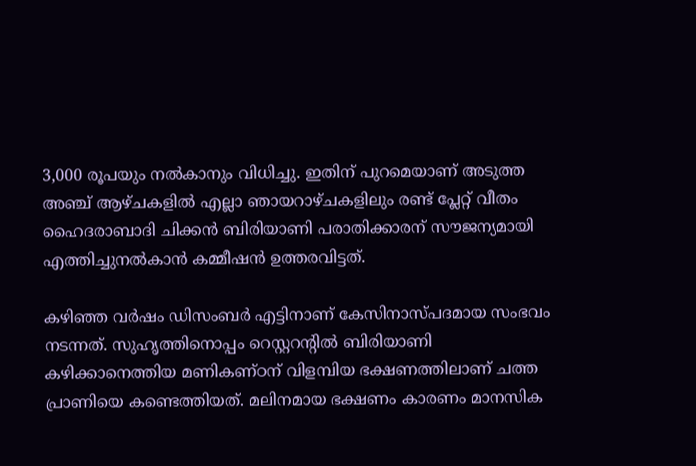3,000 രൂപയും നൽകാനും വിധിച്ചു. ഇതിന് പുറമെയാണ് അടുത്ത അഞ്ച് ആഴ്ചകളിൽ എല്ലാ ഞായറാഴ്ചകളിലും രണ്ട് പ്ലേറ്റ് വീതം ഹൈദരാബാദി ചിക്കൻ ബിരിയാണി പരാതിക്കാരന് സൗജന്യമായി എത്തിച്ചുനൽകാൻ കമ്മീഷൻ ഉത്തരവിട്ടത്.

കഴിഞ്ഞ വർഷം ഡിസംബർ എട്ടിനാണ് കേസിനാസ്പദമായ സംഭവം നടന്നത്. സുഹൃത്തിനൊപ്പം റെസ്റ്ററന്റിൽ ബിരിയാണി കഴിക്കാനെത്തിയ മണികണ്ഠന് വിളമ്പിയ ഭക്ഷണത്തിലാണ് ചത്ത പ്രാണിയെ കണ്ടെത്തിയത്. മലിനമായ ഭക്ഷണം കാരണം മാനസിക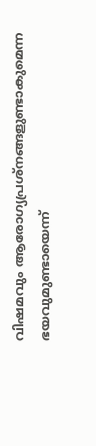വിഷമവും ആരോഗ്യപ്രശ്നങ്ങളുണ്ടാകുമെന്ന ഭയവുമുണ്ടായെന്ന്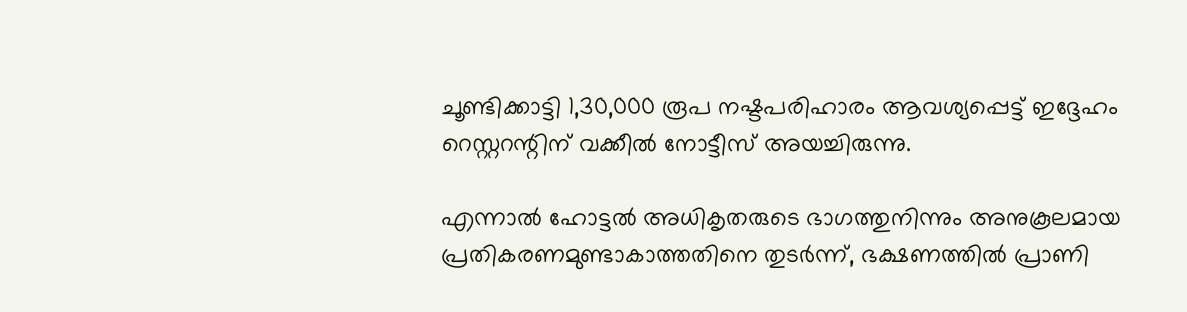ചൂണ്ടിക്കാട്ടി 1,30,000 രൂപ നഷ്ടപരിഹാരം ആവശ്യപ്പെട്ട് ഇദ്ദേഹം റെസ്റ്ററന്റിന് വക്കീൽ നോട്ടീസ് അയച്ചിരുന്നു.

എന്നാൽ ഹോട്ടൽ അധികൃതരുടെ ഭാഗത്തുനിന്നും അനുകൂലമായ പ്രതികരണമുണ്ടാകാത്തതിനെ തുടർന്ന്, ഭക്ഷണത്തിൽ പ്രാണി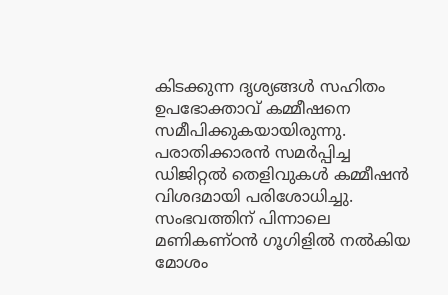കിടക്കുന്ന ദൃശ്യങ്ങൾ സഹിതം ഉപഭോക്താവ് കമ്മീഷനെ സമീപിക്കുകയായിരുന്നു. പരാതിക്കാരൻ സമർപ്പിച്ച ഡിജിറ്റൽ തെളിവുകൾ കമ്മീഷൻ വിശദമായി പരിശോധിച്ചു. സംഭവത്തിന് പിന്നാലെ മണികണ്ഠൻ ഗൂഗിളിൽ നൽകിയ മോശം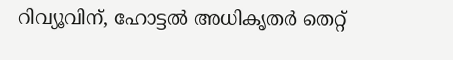റിവ്യൂവിന്, ഹോട്ടൽ അധികൃതർ തെറ്റ്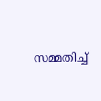സമ്മതിച്ച്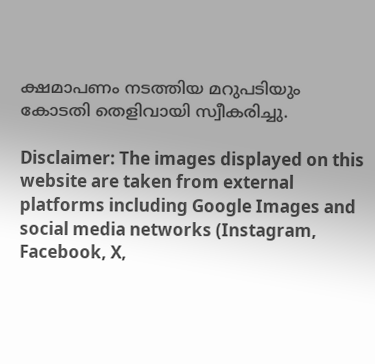ക്ഷമാപണം നടത്തിയ മറുപടിയും കോടതി തെളിവായി സ്വീകരിച്ചു.

Disclaimer: The images displayed on this website are taken from external platforms including Google Images and social media networks (Instagram, Facebook, X,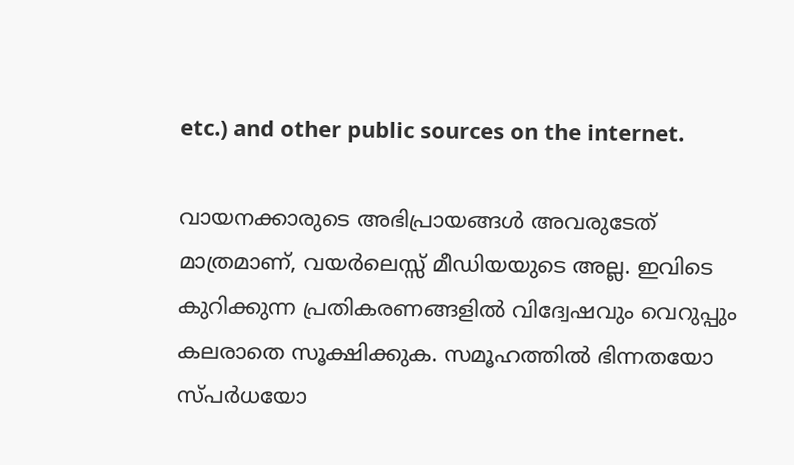etc.) and other public sources on the internet.

വായനക്കാരുടെ അഭിപ്രായങ്ങള്‍ അവരുടേത് മാത്രമാണ്, വയർലെസ്സ് മീഡിയയുടെ അല്ല. ഇവിടെ കുറിക്കുന്ന പ്രതികരണങ്ങളിൽ വിദ്വേഷവും വെറുപ്പും കലരാതെ സൂക്ഷിക്കുക. സമൂഹത്തിൽ ഭിന്നതയോ സ്‌പർധയോ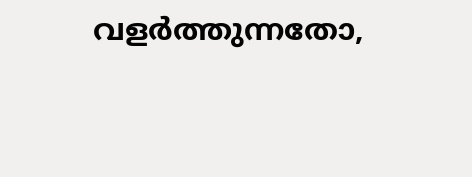വളർത്തുന്നതോ,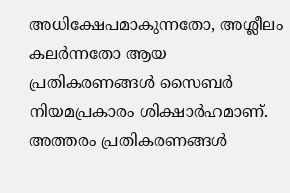അധിക്ഷേപമാകുന്നതോ, അശ്ലീലം കലർന്നതോ ആയ പ്രതികരണങ്ങൾ സൈബർ നിയമപ്രകാരം ശിക്ഷാർഹമാണ്. അത്തരം പ്രതികരണങ്ങൾ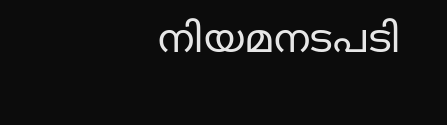നിയമനടപടി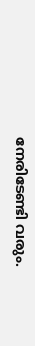നേരിടേണ്ടി വരും.